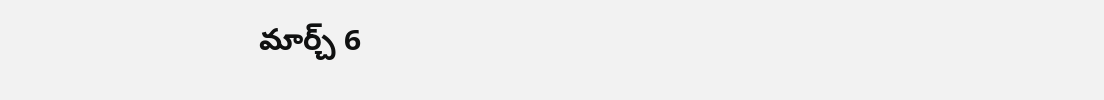మార్చ్ 6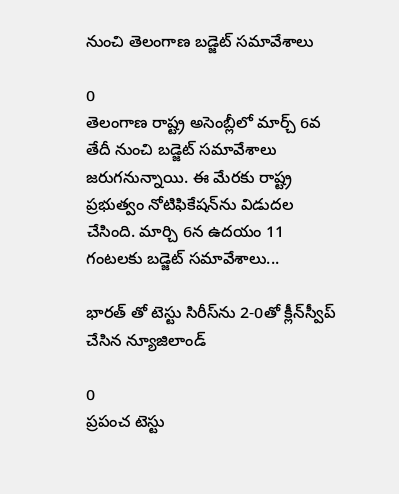నుంచి తెలంగాణ బడ్జెట్ సమావేశాలు

0
తెలంగాణ రాష్ట్ర అసెంబ్లీలో మార్చ్ 6వ తేదీ నుంచి బడ్జెట్‌ సమావేశాలు జరుగనున్నాయి. ఈ మేరకు రాష్ట్ర ప్రభుత్వం నోటిఫికేషన్‌ను విడుదల చేసింది. మార్చి 6న ఉదయం 11 గంటలకు బడ్జెట్‌ సమావేశాలు...

భారత్ తో టెస్టు సిరీస్‌ను 2-0తో క్లీన్‌స్వీప్‌ చేసిన న్యూజిలాండ్

0
ప్రపంచ టెస్టు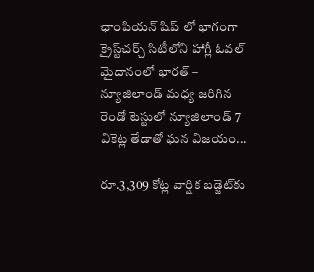ఛాంపియన్ షిప్ లో భాగంగా క్రైస్ట్‌చర్చ్‌ సిటీలోని హాగ్లీ ఓవల్‌ మైదానంలో భారత్ – న్యూజిలాండ్‌ మధ్య జరిగిన రెండో టెస్టులో న్యూజిలాండ్ 7 వికెట్ల తేడాతో ఘన విజయం...

రూ.3,309 కోట్ల వార్షిక బడ్జెట్‌కు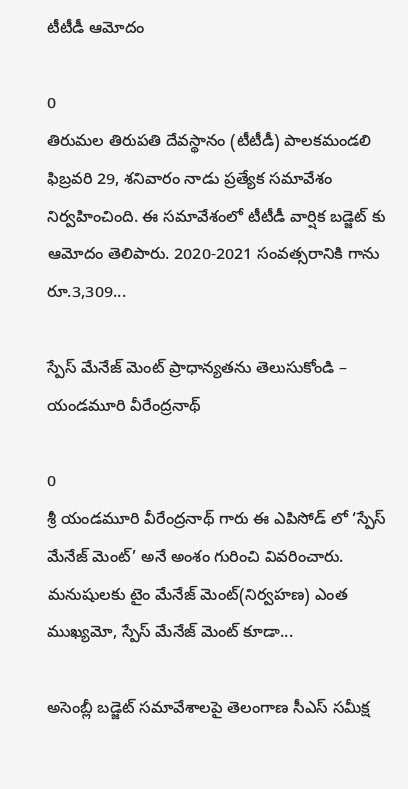టీటీడీ ఆమోదం

0
తిరుమల తిరుపతి దేవస్థానం (టీటీడీ) పాలకమండలి ఫిబ్రవరి 29, శనివారం నాడు ప్రత్యేక సమావేశం నిర్వహించింది. ఈ సమావేశంలో టీటీడీ వార్షిక బడ్జెట్ కు ఆమోదం తెలిపారు. 2020-2021 సంవత్సరానికి గాను రూ.3,309...

స్పేస్ మేనేజ్ మెంట్ ప్రాధాన్యతను తెలుసుకోండి – యండమూరి వీరేంద్రనాథ్

0
శ్రీ యండమూరి వీరేంద్రనాథ్ గారు ఈ ఎపిసోడ్ లో ‘స్పేస్ మేనేజ్ మెంట్’ అనే అంశం గురించి వివరించారు. మనుషులకు టైం మేనేజ్ మెంట్(నిర్వహణ) ఎంత ముఖ్యమో, స్పేస్ మేనేజ్ మెంట్ కూడా...

అసెంబ్లీ బడ్జెట్ సమావేశాలపై తెలంగాణ సీఎస్‌ సమీక్ష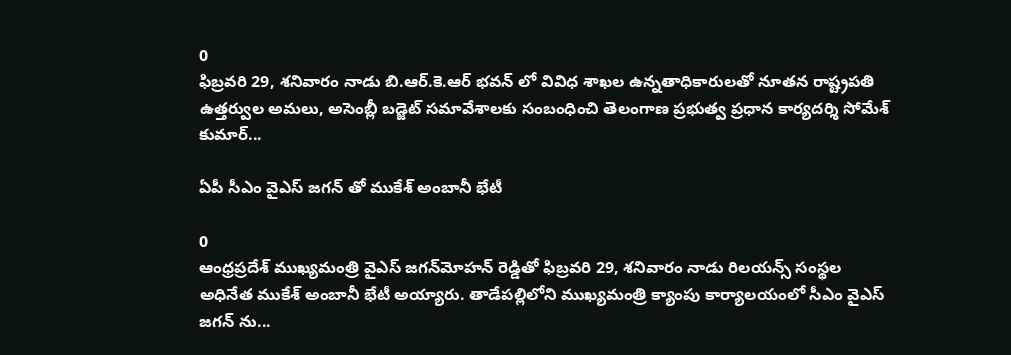0
ఫిబ్రవరి 29, శనివారం నాడు బి.ఆర్.కె.ఆర్ భవన్ లో వివిధ శాఖల ఉన్నతాధికారులతో నూతన రాష్ట్రపతి ఉత్తర్వుల అమలు, అసెంబ్లీ బడ్జెట్ సమావేశాలకు సంబంధించి తెలంగాణ ప్రభుత్వ ప్రధాన కార్యదర్శి సోమేశ్ కుమార్...

ఏపీ సీఎం వైఎస్ జగన్ తో ముకేశ్‌ అంబానీ భేటీ

0
ఆంధ్రప్రదేశ్‌ ముఖ్యమంత్రి వైఎస్‌ జగన్‌మోహన్‌ రెడ్డితో ఫిబ్రవరి 29, శనివారం నాడు రిలయన్స్ సంస్థల అధినేత ముకేశ్‌ అంబానీ భేటీ అయ్యారు. తాడేపల్లిలోని ముఖ్యమంత్రి క్యాంపు కార్యాలయంలో సీఎం వైఎస్ జగన్ ను...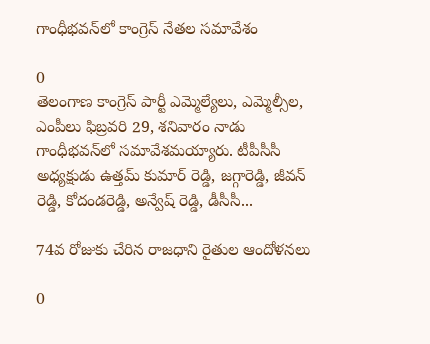గాంధీభవన్‌లో కాంగ్రెస్ నేతల సమావేశం

0
తెలంగాణ కాంగ్రెస్‌ పార్టీ ఎమ్మెల్యేలు, ఎమ్మెల్సీల, ఎంపీలు ఫిబ్రవరి 29, శనివారం నాడు గాంధీభవన్‌లో సమావేశమయ్యారు. టీపీసీసీ అధ్యక్షుడు ఉత్తమ్ కుమార్ రెడ్డి, జగ్గారెడ్డి, జీవన్ రెడ్డి, కోదండరెడ్డి, అన్వేష్ రెడ్డి, డీసీసీ...

74వ రోజుకు చేరిన రాజధాని రైతుల ఆందోళనలు

0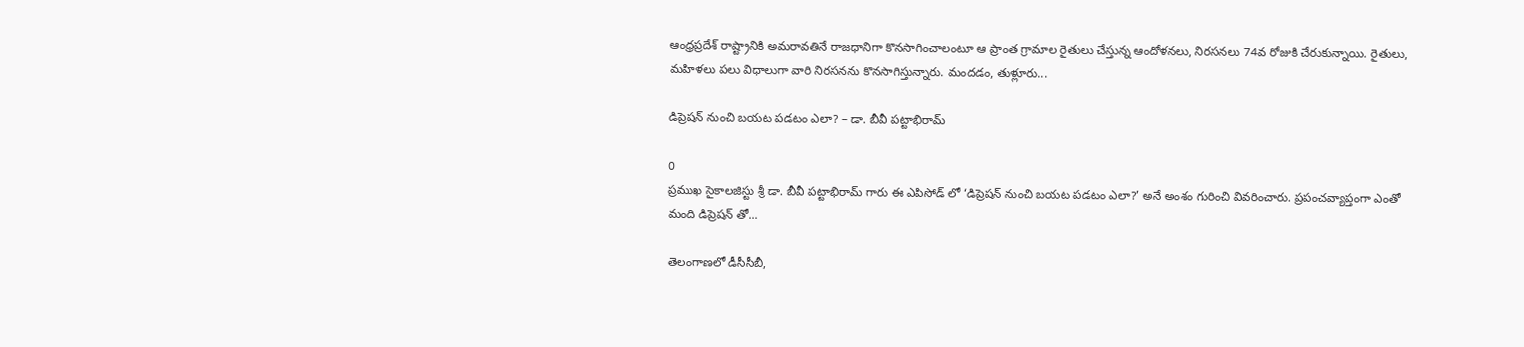ఆంధ్రప్రదేశ్ రాష్ట్రానికి అమరావతినే రాజధానిగా కొనసాగించాలంటూ ఆ ప్రాంత గ్రామాల రైతులు చేస్తున్న ఆందోళనలు, నిరసనలు 74వ రోజుకి చేరుకున్నాయి. రైతులు, మహిళలు పలు విధాలుగా వారి నిరసనను కొనసాగిస్తున్నారు. మందడం, తుళ్లూరు...

డిప్రెషన్ నుంచి బయట పడటం ఎలా? – డా. బీవీ పట్టాభిరామ్

0
ప్రముఖ సైకాలజిస్టు శ్రీ డా. బీవీ పట్టాభిరామ్ గారు ఈ ఎపిసోడ్ లో ‘డిప్రెషన్ నుంచి బయట పడటం ఎలా?’ అనే అంశం గురించి వివరించారు. ప్రపంచవ్యాప్తంగా ఎంతో మంది డిప్రెషన్ తో...

తెలంగాణలో డీసీసీబీ,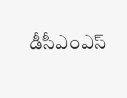డీసీఎంఎస్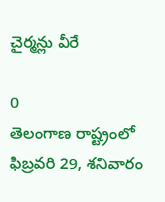చైర్మన్లు వీరే

0
తెలంగాణ రాష్ట్రంలో ఫిబ్రవరి 29, శనివారం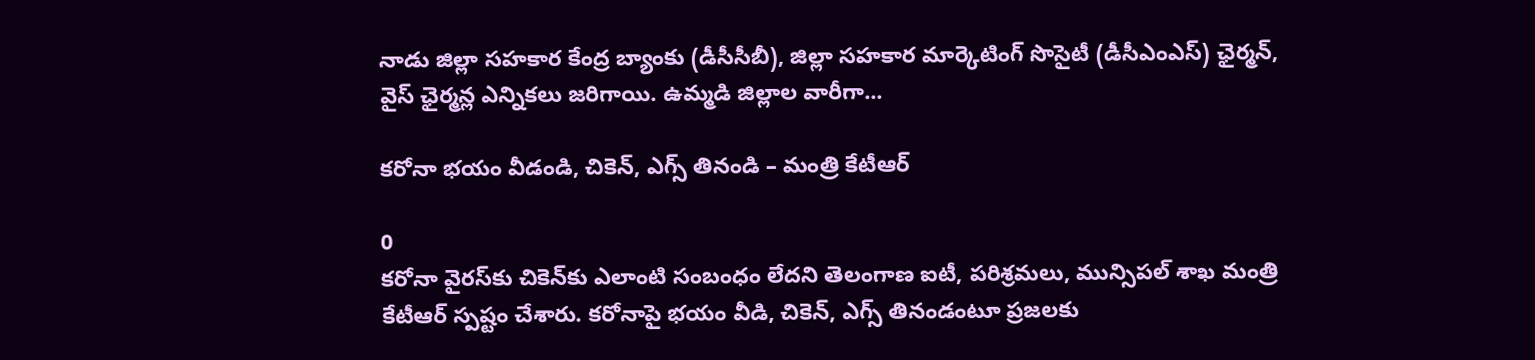నాడు జిల్లా సహకార కేంద్ర బ్యాంకు (డీసీసీబీ), జిల్లా సహకార మార్కెటింగ్‌ సొసైటీ (డీసీఎంఎస్‌) ఛైర్మన్‌, వైస్‌ ఛైర్మన్ల ఎన్నికలు జరిగాయి. ఉమ్మడి జిల్లాల వారీగా...

కరోనా భయం వీడండి, చికెన్, ఎగ్స్ తినండి – మంత్రి కేటీఆర్

0
కరోనా వైరస్‌కు చికెన్‌కు ఎలాంటి సంబంధం లేదని తెలంగాణ ఐటీ, పరిశ్రమలు, మున్సిపల్ శాఖ మంత్రి కేటీఆర్‌ స్పష్టం చేశారు. కరోనాపై భయం వీడి, చికెన్, ఎగ్స్ తినండంటూ ప్రజలకు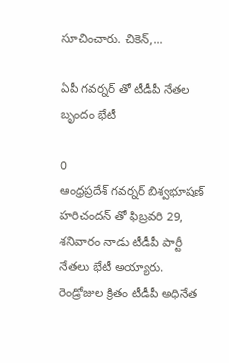సూచించారు. చికెన్‌,...

ఏపీ గవర్నర్ తో టీడీపీ నేతల బృందం భేటీ

0
ఆంధ్రప్రదేశ్ గవర్నర్ బిశ్వభూషణ్ హరిచందన్ తో ఫిబ్రవరి 29, శనివారం నాడు టీడీపీ పార్టీ నేతలు భేటీ అయ్యారు. రెండ్రోజుల క్రితం టీడీపీ అధినేత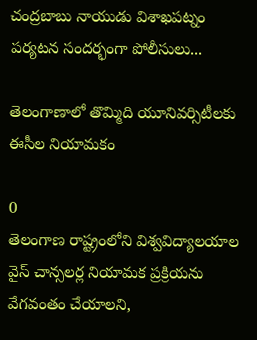చంద్రబాబు నాయుడు విశాఖపట్నం పర్యటన సందర్భంగా పోలీసులు...

తెలంగాణాలో తొమ్మిది యూనివర్సిటీలకు ఈసీల నియామకం

0
తెలంగాణ రాష్ట్రంలోని విశ్వవిద్యాలయాల వైస్ చాన్సలర్ల నియామక ప్రక్రియను వేగవంతం చేయాలని,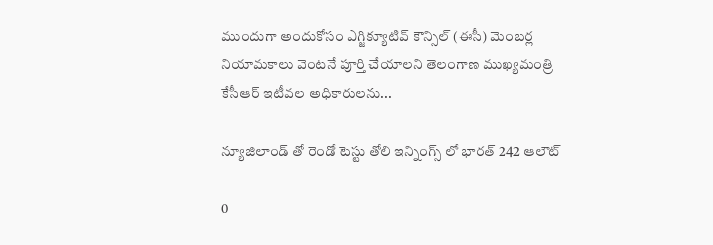ముందుగా అందుకోసం ఎగ్జిక్యూటివ్ కౌన్సిల్ (ఈసీ) మెంబర్ల నియామకాలు వెంటనే పూర్తి చేయాలని తెలంగాణ ముఖ్యమంత్రి కేసీఆర్ ఇటీవల అధికారులను...

న్యూజిలాండ్ తో రెండో టెస్టు తోలి ఇన్నింగ్స్ లో భారత్ 242 ఆలౌట్

0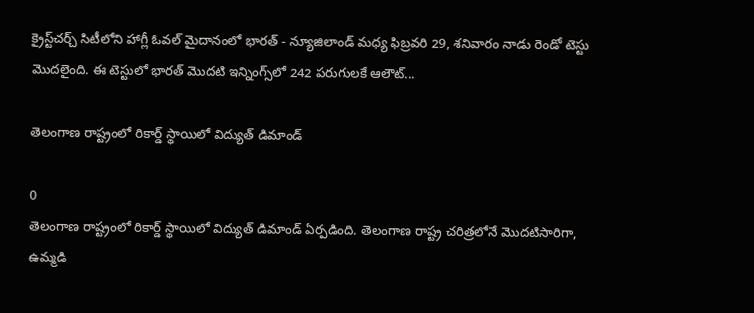క్రైస్ట్‌చర్చ్‌ సిటీలోని హాగ్లీ ఓవల్‌ మైదానంలో భారత్ - న్యూజిలాండ్‌ మధ్య ఫిబ్రవరి 29, శనివారం నాడు రెండో టెస్టు మొదలైంది. ఈ టెస్టులో భారత్ మొదటి ఇన్నింగ్స్‌లో 242 పరుగులకే ఆలౌట్...

తెలంగాణ రాష్ట్రంలో రికార్డ్ స్థాయిలో విద్యుత్ డిమాండ్

0
తెలంగాణ రాష్ట్రంలో రికార్డ్ స్థాయిలో విద్యుత్ డిమాండ్ ఏర్పడింది. తెలంగాణ రాష్ట్ర చరిత్రలోనే మొదటిసారిగా, ఉమ్మడి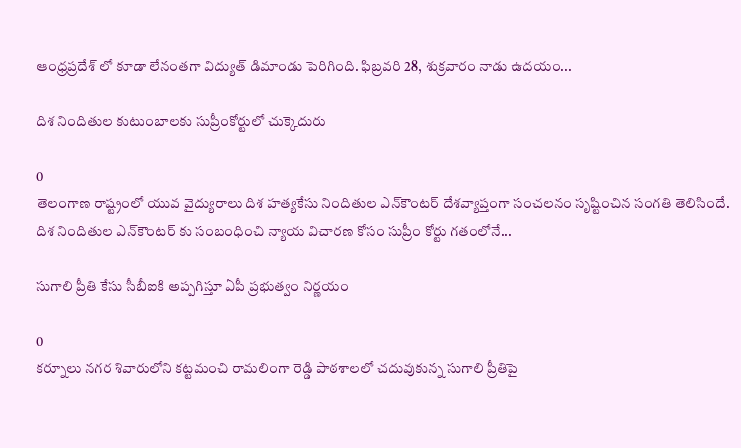ఆంధ్రప్రదేశ్ లో కూడా లేనంతగా విద్యుత్ డిమాండు పెరిగింది. ఫిబ్రవరి 28, శుక్రవారం నాడు ఉదయం...

దిశ నిందితుల కుటుంబాలకు సుప్రీంకోర్టులో చుక్కెదురు

0
తెలంగాణ రాష్ట్రంలో యువ వైద్యురాలు దిశ హత్యకేసు నిందితుల ఎన్‌కౌంటర్‌ దేశవ్యాప్తంగా సంచలనం సృష్టించిన సంగతి తెలిసిందే. దిశ నిందితుల ఎన్‌కౌంటర్‌ కు సంబంధించి న్యాయ విచారణ కోసం సుప్రీం కోర్టు గతంలోనే...

సుగాలి ప్రీతి కేసు సీబీఐకి అప్పగిస్తూ ఏపీ ప్రభుత్వం నిర్ణయం

0
కర్నూలు నగర శివారులోని కట్టమంచి రామలింగా రెడ్డి పాఠశాలలో చదువుకున్న సుగాలి ప్రీతిపై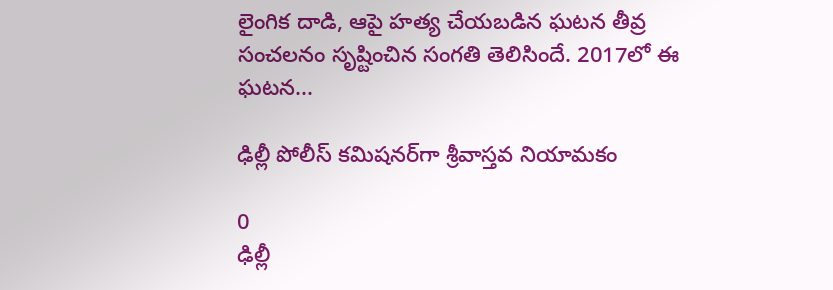లైంగిక దాడి, ఆపై హత్య చేయబడిన ఘటన తీవ్ర సంచలనం సృష్టించిన సంగతి తెలిసిందే. 2017లో ఈ ఘటన...

ఢిల్లీ పోలీస్‌ కమిషనర్‌గా శ్రీవాస్తవ నియామకం

0
ఢిల్లీ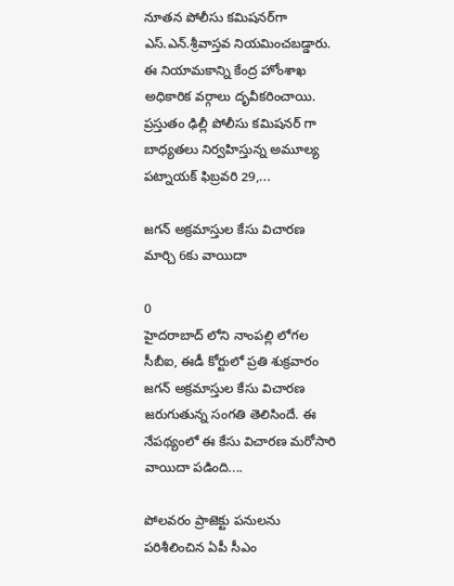నూతన పోలీసు కమిషనర్‌గా ఎస్‌.ఎన్‌.శ్రీవాస్తవ నియమించబడ్డారు. ఈ నియామకాన్ని కేంద్ర హోంశాఖ అధికారిక వర్గాలు దృవీకరించాయి. ప్రస్తుతం ఢిల్లీ పోలీసు కమిషనర్‌ గా బాధ్యతలు నిర్వహిస్తున్న అమూల్య పట్నాయక్‌ ఫిబ్రవరి 29,...

జగన్ అక్రమాస్తుల కేసు విచారణ మార్చి 6కు వాయిదా

0
హైదరాబాద్ లోని నాంపల్లి లోగల సీబీఐ, ఈడీ కోర్టులో ప్రతి శుక్రవారం జగన్ అక్రమాస్తుల కేసు విచారణ జరుగుతున్న సంగతి తెలిసిందే. ఈ నేపథ్యంలో ఈ కేసు విచారణ మరోసారి వాయిదా పడింది....

పోలవరం ప్రాజెక్టు పనులను పరిశీలించిన ఏపీ సీఎం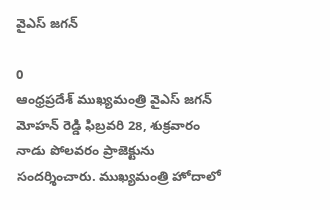వైఎస్ జగన్‌

0
ఆంధ్రప్రదేశ్ ముఖ్యమంత్రి వైఎస్‌ జగన్‌ మోహన్‌ రెడ్డి ఫిబ్రవరి 28, శుక్రవారం నాడు పోలవరం ప్రాజెక్టును సందర్శించారు. ముఖ్యమంత్రి హోదాలో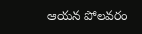ఆయన పోలవరం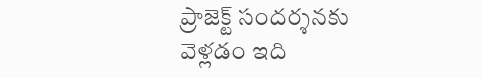ప్రాజెక్ట్‌ సందర్శనకు వెళ్లడం ఇది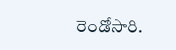రెండోసారి.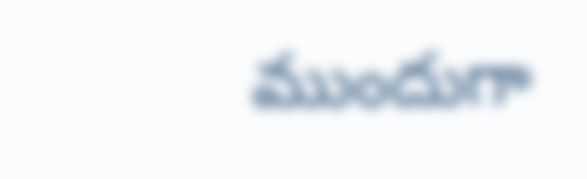ముందుగా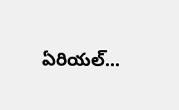ఏరియల్‌...